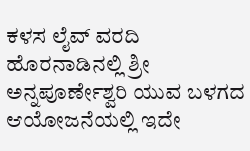ಕಳಸ ಲೈವ್ ವರದಿ
ಹೊರನಾಡಿನಲ್ಲಿ ಶ್ರೀ ಅನ್ನಪೂರ್ಣೇಶ್ವರಿ ಯುವ ಬಳಗದ ಆಯೋಜನೆಯಲ್ಲಿ ಇದೇ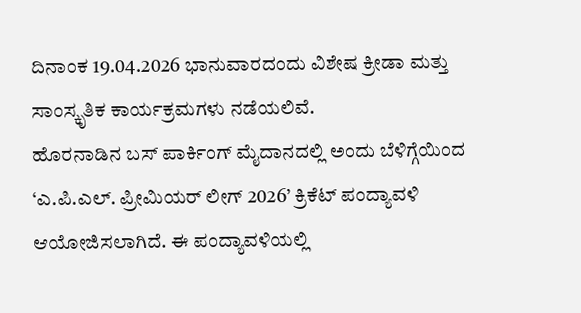ದಿನಾಂಕ 19.04.2026 ಭಾನುವಾರದಂದು ವಿಶೇಷ ಕ್ರೀಡಾ ಮತ್ತು ಸಾಂಸ್ಕೃತಿಕ ಕಾರ್ಯಕ್ರಮಗಳು ನಡೆಯಲಿವೆ.
ಹೊರನಾಡಿನ ಬಸ್ ಪಾರ್ಕಿಂಗ್ ಮೈದಾನದಲ್ಲಿ ಅಂದು ಬೆಳಿಗ್ಗೆಯಿಂದ ‘ಎ.ಪಿ.ಎಲ್. ಪ್ರೀಮಿಯರ್ ಲೀಗ್ 2026’ ಕ್ರಿಕೆಟ್ ಪಂದ್ಯಾವಳಿ ಆಯೋಜಿಸಲಾಗಿದೆ. ಈ ಪಂದ್ಯಾವಳಿಯಲ್ಲಿ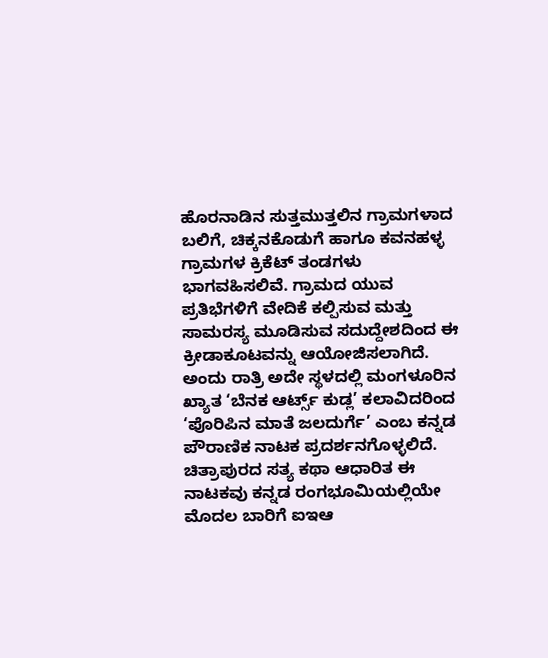ಹೊರನಾಡಿನ ಸುತ್ತಮುತ್ತಲಿನ ಗ್ರಾಮಗಳಾದ ಬಲಿಗೆ, ಚಿಕ್ಕನಕೊಡುಗೆ ಹಾಗೂ ಕವನಹಳ್ಳ ಗ್ರಾಮಗಳ ಕ್ರಿಕೆಟ್ ತಂಡಗಳು ಭಾಗವಹಿಸಲಿವೆ. ಗ್ರಾಮದ ಯುವ ಪ್ರತಿಭೆಗಳಿಗೆ ವೇದಿಕೆ ಕಲ್ಪಿಸುವ ಮತ್ತು ಸಾಮರಸ್ಯ ಮೂಡಿಸುವ ಸದುದ್ದೇಶದಿಂದ ಈ ಕ್ರೀಡಾಕೂಟವನ್ನು ಆಯೋಜಿಸಲಾಗಿದೆ.
ಅಂದು ರಾತ್ರಿ ಅದೇ ಸ್ಥಳದಲ್ಲಿ ಮಂಗಳೂರಿನ ಖ್ಯಾತ ‘ಬೆನಕ ಆರ್ಟ್ಸ್ ಕುಡ್ಲ’ ಕಲಾವಿದರಿಂದ ‘ಪೊರಿಪಿನ ಮಾತೆ ಜಲದುರ್ಗೆ’ ಎಂಬ ಕನ್ನಡ ಪೌರಾಣಿಕ ನಾಟಕ ಪ್ರದರ್ಶನಗೊಳ್ಳಲಿದೆ. ಚಿತ್ರಾಪುರದ ಸತ್ಯ ಕಥಾ ಆಧಾರಿತ ಈ ನಾಟಕವು ಕನ್ನಡ ರಂಗಭೂಮಿಯಲ್ಲಿಯೇ ಮೊದಲ ಬಾರಿಗೆ ಐಇಆ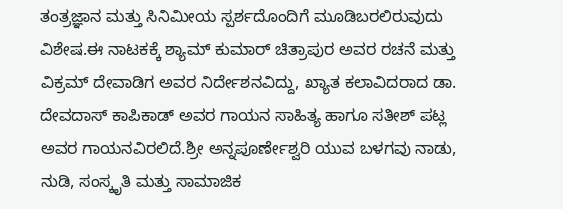ತಂತ್ರಜ್ಞಾನ ಮತ್ತು ಸಿನಿಮೀಯ ಸ್ಪರ್ಶದೊಂದಿಗೆ ಮೂಡಿಬರಲಿರುವುದು ವಿಶೇಷ.ಈ ನಾಟಕಕ್ಕೆ ಶ್ಯಾಮ್ ಕುಮಾರ್ ಚಿತ್ರಾಪುರ ಅವರ ರಚನೆ ಮತ್ತು ವಿಕ್ರಮ್ ದೇವಾಡಿಗ ಅವರ ನಿರ್ದೇಶನವಿದ್ದು, ಖ್ಯಾತ ಕಲಾವಿದರಾದ ಡಾ. ದೇವದಾಸ್ ಕಾಪಿಕಾಡ್ ಅವರ ಗಾಯನ ಸಾಹಿತ್ಯ ಹಾಗೂ ಸತೀಶ್ ಪಟ್ಲ ಅವರ ಗಾಯನವಿರಲಿದೆ.ಶ್ರೀ ಅನ್ನಪೂರ್ಣೇಶ್ವರಿ ಯುವ ಬಳಗವು ನಾಡು, ನುಡಿ, ಸಂಸ್ಕೃತಿ ಮತ್ತು ಸಾಮಾಜಿಕ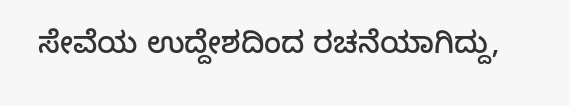ಸೇವೆಯ ಉದ್ದೇಶದಿಂದ ರಚನೆಯಾಗಿದ್ದು,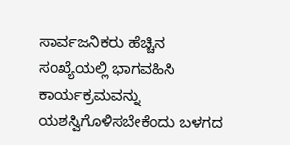ಸಾರ್ವಜನಿಕರು ಹೆಚ್ಚಿನ ಸಂಖ್ಯೆಯಲ್ಲಿ ಭಾಗವಹಿಸಿ ಕಾರ್ಯಕ್ರಮವನ್ನು ಯಶಸ್ವಿಗೊಳಿಸಬೇಕೆಂದು ಬಳಗದ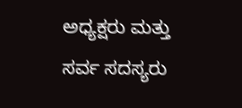ಅಧ್ಯಕ್ಷರು ಮತ್ತು ಸರ್ವ ಸದಸ್ಯರು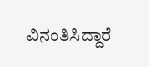ವಿನಂತಿಸಿದ್ದಾರೆ